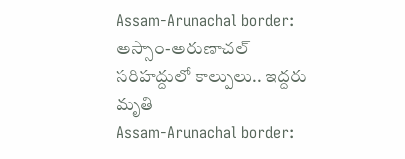Assam-Arunachal border: అస్సాం-అరుణాచల్ సరిహద్దులో కాల్పులు.. ఇద్దరు మృతి
Assam-Arunachal border: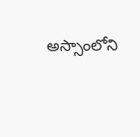అస్సాంలోని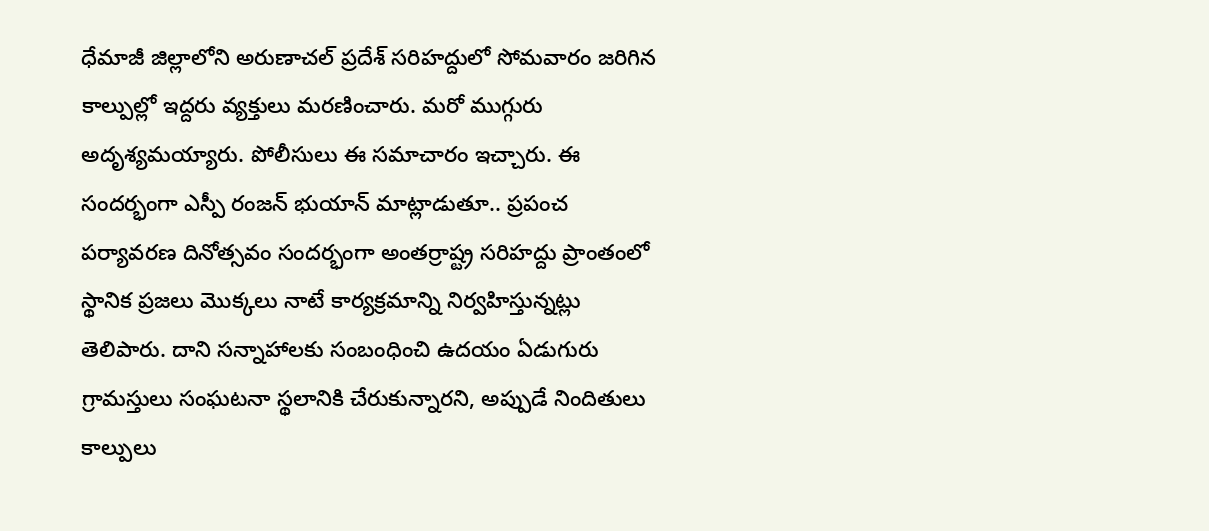ధేమాజీ జిల్లాలోని అరుణాచల్ ప్రదేశ్ సరిహద్దులో సోమవారం జరిగిన కాల్పుల్లో ఇద్దరు వ్యక్తులు మరణించారు. మరో ముగ్గురు అదృశ్యమయ్యారు. పోలీసులు ఈ సమాచారం ఇచ్చారు. ఈ సందర్భంగా ఎస్పీ రంజన్ భుయాన్ మాట్లాడుతూ.. ప్రపంచ పర్యావరణ దినోత్సవం సందర్భంగా అంతర్రాష్ట్ర సరిహద్దు ప్రాంతంలో స్థానిక ప్రజలు మొక్కలు నాటే కార్యక్రమాన్ని నిర్వహిస్తున్నట్లు తెలిపారు. దాని సన్నాహాలకు సంబంధించి ఉదయం ఏడుగురు గ్రామస్తులు సంఘటనా స్థలానికి చేరుకున్నారని, అప్పుడే నిందితులు కాల్పులు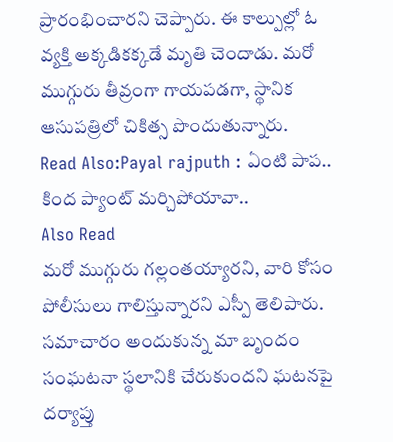ప్రారంభించారని చెప్పారు. ఈ కాల్పుల్లో ఓ వ్యక్తి అక్కడికక్కడే మృతి చెందాడు. మరో ముగ్గురు తీవ్రంగా గాయపడగా, స్థానిక ఆసుపత్రిలో చికిత్స పొందుతున్నారు.
Read Also:Payal rajputh : ఏంటి పాప.. కింద ప్యాంట్ మర్చిపోయావా..
Also Read
మరో ముగ్గురు గల్లంతయ్యారని, వారి కోసం పోలీసులు గాలిస్తున్నారని ఎస్పీ తెలిపారు. సమాచారం అందుకున్న మా బృందం సంఘటనా స్థలానికి చేరుకుందని ఘటనపై దర్యాప్తు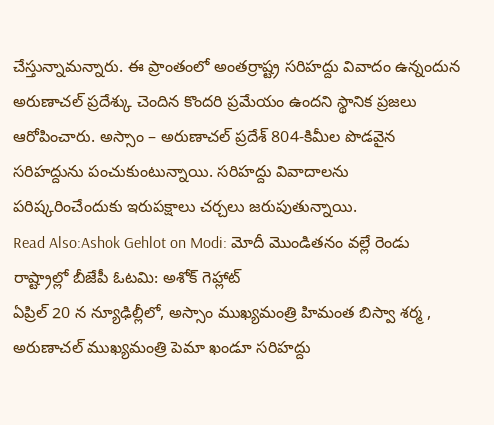చేస్తున్నామన్నారు. ఈ ప్రాంతంలో అంతర్రాష్ట్ర సరిహద్దు వివాదం ఉన్నందున అరుణాచల్ ప్రదేశ్కు చెందిన కొందరి ప్రమేయం ఉందని స్థానిక ప్రజలు ఆరోపించారు. అస్సాం – అరుణాచల్ ప్రదేశ్ 804-కిమీల పొడవైన సరిహద్దును పంచుకుంటున్నాయి. సరిహద్దు వివాదాలను పరిష్కరించేందుకు ఇరుపక్షాలు చర్చలు జరుపుతున్నాయి.
Read Also:Ashok Gehlot on Modi: మోదీ మొండితనం వల్లే రెండు రాష్ట్రాల్లో బీజేపీ ఓటమి: అశోక్ గెహ్లాట్
ఏప్రిల్ 20 న న్యూఢిల్లీలో, అస్సాం ముఖ్యమంత్రి హిమంత బిస్వా శర్మ , అరుణాచల్ ముఖ్యమంత్రి పెమా ఖండూ సరిహద్దు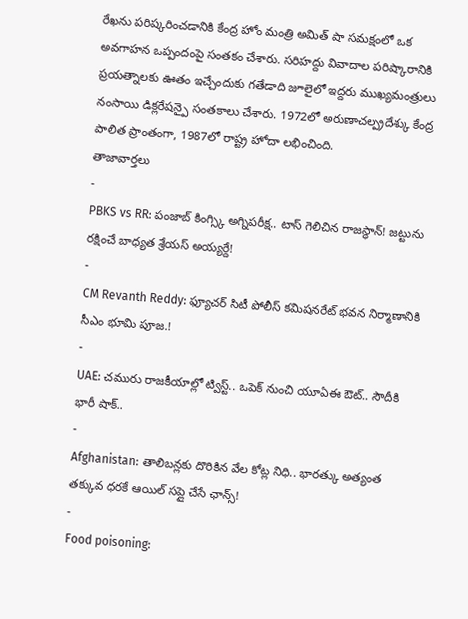రేఖను పరిష్కరించడానికి కేంద్ర హోం మంత్రి అమిత్ షా సమక్షంలో ఒక అవగాహన ఒప్పందంపై సంతకం చేశారు. సరిహద్దు వివాదాల పరిష్కారానికి ప్రయత్నాలకు ఊతం ఇచ్చేందుకు గతేడాది జూలైలో ఇద్దరు ముఖ్యమంత్రులు నంసాయి డిక్లరేషన్పై సంతకాలు చేశారు. 1972లో అరుణాచల్ప్రదేశ్కు కేంద్ర పాలిత ప్రాంతంగా, 1987లో రాష్ట్ర హోదా లభించింది.
తాజావార్తలు
-
PBKS vs RR: పంజాబ్ కింగ్స్కి అగ్నిపరీక్ష.. టాస్ గెలిచిన రాజస్థాన్! జట్టును రక్షించే బాధ్యత శ్రేయస్ అయ్యర్దే!
-
CM Revanth Reddy: ఫ్యూచర్ సిటీ పోలీస్ కమిషనరేట్ భవన నిర్మాణానికి సీఎం భూమి పూజ.!
-
UAE: చమురు రాజకీయాల్లో ట్విస్ట్.. ఒపెక్ నుంచి యూఏఈ ఔట్.. సౌదీకి భారీ షాక్..
-
Afghanistan: తాలిబన్లకు దొరికిన వేల కోట్ల నిధి.. భారత్కు అత్యంత తక్కువ ధరకే ఆయిల్ సప్లై చేసే ఛాన్స్!
-
Food poisoning: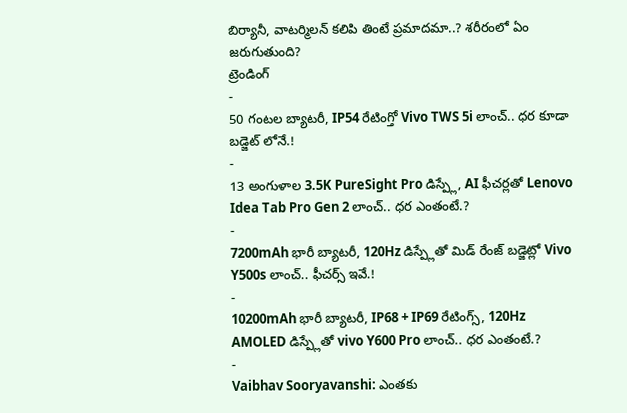బిర్యానీ, వాటర్మిలన్ కలిపి తింటే ప్రమాదమా..? శరీరంలో ఏం జరుగుతుంది?
ట్రెండింగ్
-
50 గంటల బ్యాటరీ, IP54 రేటింగ్తో Vivo TWS 5i లాంచ్.. ధర కూడా బడ్జెట్ లోనే.!
-
13 అంగుళాల 3.5K PureSight Pro డిస్ప్లే, AI ఫీచర్లతో Lenovo Idea Tab Pro Gen 2 లాంచ్.. ధర ఎంతంటే.?
-
7200mAh భారీ బ్యాటరీ, 120Hz డిస్ప్లేతో మిడ్ రేంజ్ బడ్జెట్లో Vivo Y500s లాంచ్.. ఫీచర్స్ ఇవే.!
-
10200mAh భారీ బ్యాటరీ, IP68 + IP69 రేటింగ్స్, 120Hz AMOLED డిస్ప్లేతో vivo Y600 Pro లాంచ్.. ధర ఎంతంటే.?
-
Vaibhav Sooryavanshi: ఎంతకు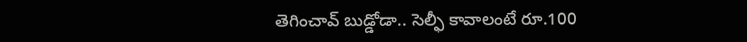తెగించావ్ బుడ్డోడా.. సెల్ఫీ కావాలంటే రూ.100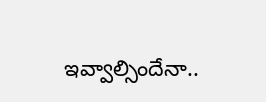ఇవ్వాల్సిందేనా..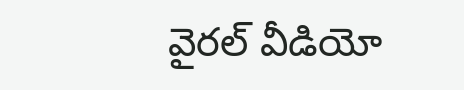వైరల్ వీడియో